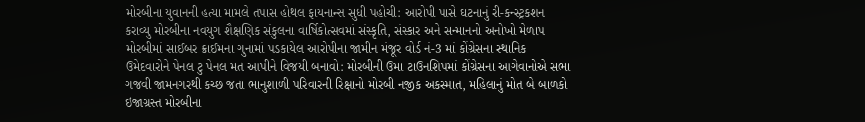મોરબીના યુવાનની હત્યા મામલે તપાસ હોથલ ફાયનાન્સ સુધી પહોચી: આરોપી પાસે ઘટનાનું રી-કન્સ્ટ્રકશન કરાવ્યુ મોરબીના નવયુગ શૈક્ષણિક સંકુલના વાર્ષિકોત્સવમાં સંસ્કૃતિ, સંસ્કાર અને સન્માનનો અનોખો મેળાપ મોરબીમાં સાઈબર ક્રાઈમના ગુનામાં પડકાયેલ આરોપીના જામીન મંજૂર વોર્ડ નં-3 માં કોંગ્રેસના સ્થાનિક ઉમેદવારોને પેનલ ટુ પેનલ મત આપીને વિજયી બનાવો: મોરબીની ઉમા ટાઉનશિપમાં કોંગ્રેસના આગેવાનોએ સભા ગજવી જામનગરથી કચ્છ જતા ભાનુશાળી પરિવારની રિક્ષાનો મોરબી નજીક અકસ્માત, મહિલાનું મોત બે બાળકો ઇજાગ્રસ્ત મોરબીના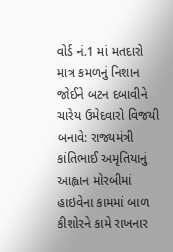વોર્ડ નં.1 માં મતદારો માત્ર કમળનું નિશાન જોઈને બટન દબાવીને ચારેય ઉમેદવારો વિજયી બનાવે: રાજ્યમંત્રી કાંતિભાઈ અમૃતિયાનું આહ્વાન મોરબીમાં હાઇવેના કામમાં બાળ કીશોરને કામે રાખનાર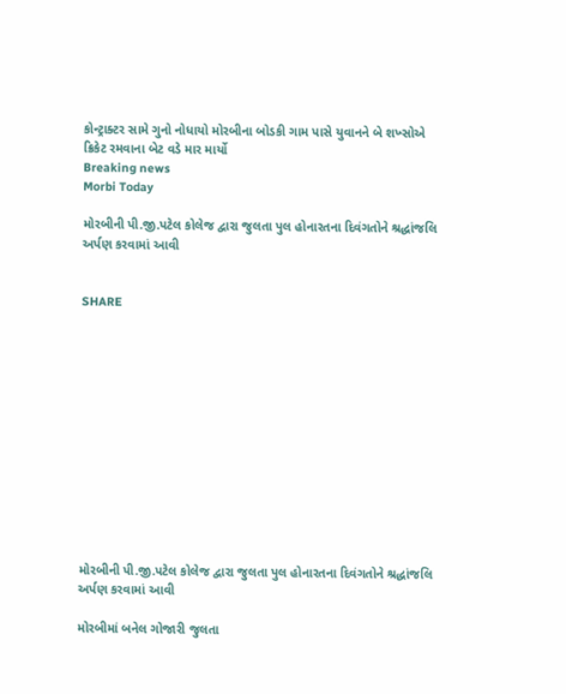કોન્ટ્રાક્ટર સામે ગુનો નોધાયો મોરબીના બોડકી ગામ પાસે યુવાનને બે શખ્સોએ ક્રિકેટ રમવાના બેટ વડે માર માર્યો
Breaking news
Morbi Today

મોરબીની પી.જી.પટેલ કોલેજ દ્વારા જુલતા પુલ હોનારતના દિવંગતોને શ્રદ્ધાંજલિ અર્પણ કરવામાં આવી


SHARE













મોરબીની પી.જી.પટેલ કોલેજ દ્વારા જુલતા પુલ હોનારતના દિવંગતોને શ્રદ્ધાંજલિ અર્પણ કરવામાં આવી

મોરબીમાં બનેલ ગોજારી જુલતા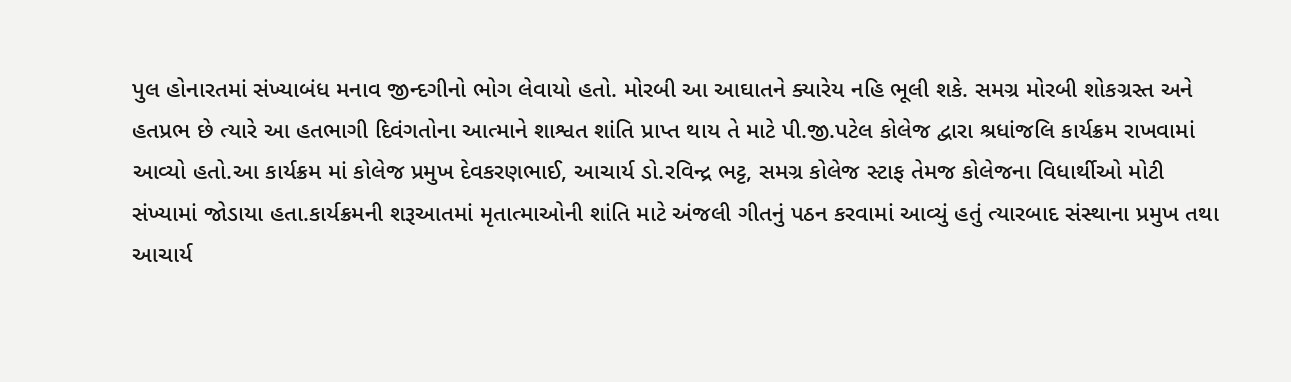પુલ હોનારતમાં સંખ્યાબંધ મનાવ જીન્દગીનો ભોગ લેવાયો હતો. મોરબી આ આઘાતને ક્યારેય નહિ ભૂલી શકે. સમગ્ર મોરબી શોકગ્રસ્ત અને હતપ્રભ છે ત્યારે આ હતભાગી દિવંગતોના આત્માને શાશ્વત શાંતિ પ્રાપ્ત થાય તે માટે પી.જી.પટેલ કોલેજ દ્વારા શ્રધાંજલિ કાર્યક્રમ રાખવામાં આવ્યો હતો.આ કાર્યક્રમ માં કોલેજ પ્રમુખ દેવકરણભાઈ, આચાર્ય ડો.રવિન્દ્ર ભટ્ટ, સમગ્ર કોલેજ સ્ટાફ તેમજ કોલેજના વિધાર્થીઓ મોટી સંખ્યામાં જોડાયા હતા.કાર્યક્રમની શરૂઆતમાં મૃતાત્માઓની શાંતિ માટે અંજલી ગીતનું પઠન કરવામાં આવ્યું હતું ત્યારબાદ સંસ્થાના પ્રમુખ તથા આચાર્ય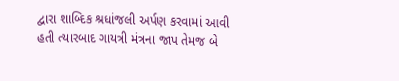દ્વારા શાબ્દિક શ્રધાંજલી અર્પણ કરવામાં આવી હતી ત્યારબાદ ગાયત્રી મંત્રના જાપ તેમજ બે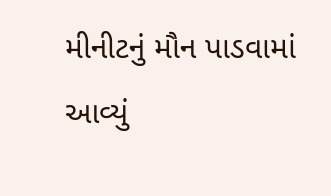મીનીટનું મૌન પાડવામાં આવ્યું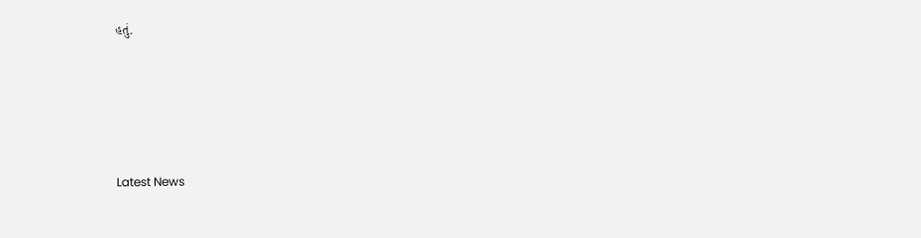હતું.






Latest News